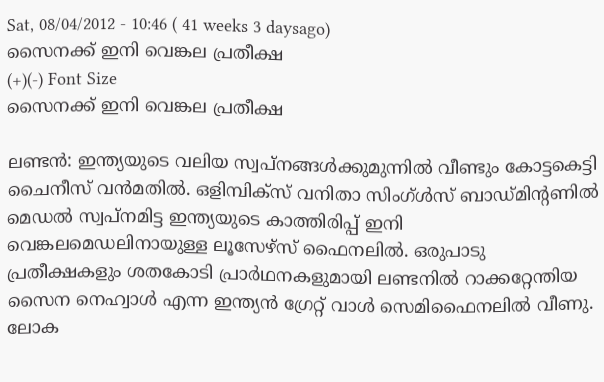Sat, 08/04/2012 - 10:46 ( 41 weeks 3 daysago)
സൈനക്ക്‌ ഇനി വെങ്കല പ്രതീക്ഷ
(+)(-) Font Size
സൈനക്ക്‌ ഇനി വെങ്കല പ്രതീക്ഷ

ലണ്ടന്‍: ഇന്ത്യയുടെ വലിയ സ്വപ്നങ്ങള്‍ക്കുമുന്നില്‍ വീണ്ടും കോട്ടകെട്ടി ചൈനീസ് വന്‍മതില്‍. ഒളിമ്പിക്സ് വനിതാ സിംഗ്ള്‍സ് ബാഡ്മിന്റണില്‍ മെഡല്‍ സ്വപ്നമിട്ട ഇന്ത്യയുടെ കാത്തിരിപ്പ് ഇനി വെങ്കലമെഡലിനായുള്ള ലൂസേഴ്സ് ഫൈനലില്‍. ഒരുപാടു പ്രതീക്ഷകളും ശതകോടി പ്രാര്‍ഥനകളുമായി ലണ്ടനില്‍ റാക്കറ്റേന്തിയ സൈന നെഹ്വാള്‍ എന്ന ഇന്ത്യന്‍ ഗ്രേറ്റ് വാള്‍ സെമിഫൈനലില്‍ വീണു. ലോക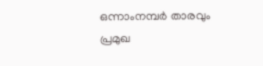ഒന്നാംനമ്പര്‍ താരവും പ്രമുഖ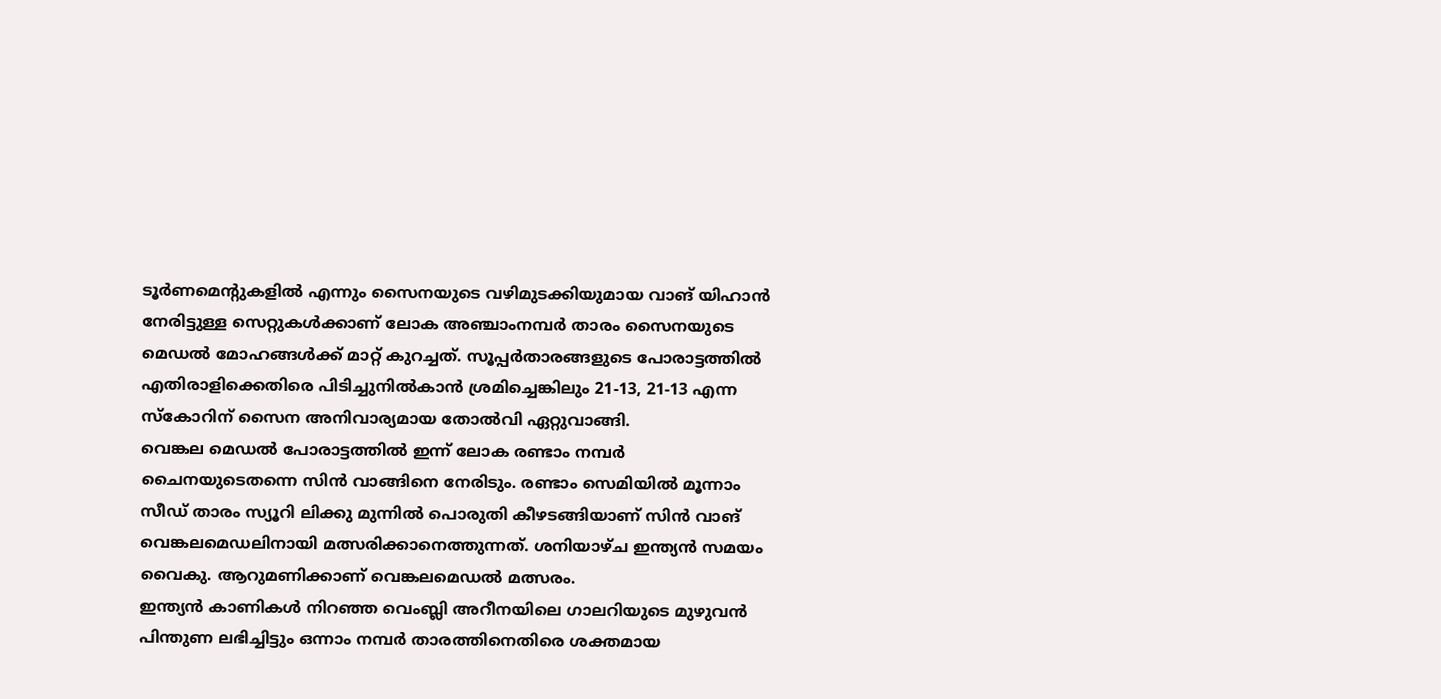ടൂര്‍ണമെന്റുകളില്‍ എന്നും സൈനയുടെ വഴിമുടക്കിയുമായ വാങ് യിഹാന്‍ നേരിട്ടുള്ള സെറ്റുകള്‍ക്കാണ് ലോക അഞ്ചാംനമ്പര്‍ താരം സൈനയുടെ മെഡല്‍ മോഹങ്ങള്‍ക്ക് മാറ്റ് കുറച്ചത്. സൂപ്പര്‍താരങ്ങളുടെ പോരാട്ടത്തില്‍ എതിരാളിക്കെതിരെ പിടിച്ചുനില്‍കാന്‍ ശ്രമിച്ചെങ്കിലും 21-13, 21-13 എന്ന സ്കോറിന് സൈന അനിവാര്യമായ തോല്‍വി ഏറ്റുവാങ്ങി.
വെങ്കല മെഡല്‍ പോരാട്ടത്തില്‍ ഇന്ന് ലോക രണ്ടാം നമ്പര്‍ ചൈനയുടെതന്നെ സിന്‍ വാങ്ങിനെ നേരിടും. രണ്ടാം സെമിയില്‍ മൂന്നാം സീഡ് താരം സ്യൂറി ലിക്കു മുന്നില്‍ പൊരുതി കീഴടങ്ങിയാണ് സിന്‍ വാങ് വെങ്കലമെഡലിനായി മത്സരിക്കാനെത്തുന്നത്. ശനിയാഴ്ച ഇന്ത്യന്‍ സമയം വൈകു. ആറുമണിക്കാണ് വെങ്കലമെഡല്‍ മത്സരം.
ഇന്ത്യന്‍ കാണികള്‍ നിറഞ്ഞ വെംബ്ലി അറീനയിലെ ഗാലറിയുടെ മുഴുവന്‍ പിന്തുണ ലഭിച്ചിട്ടും ഒന്നാം നമ്പര്‍ താരത്തിനെതിരെ ശക്തമായ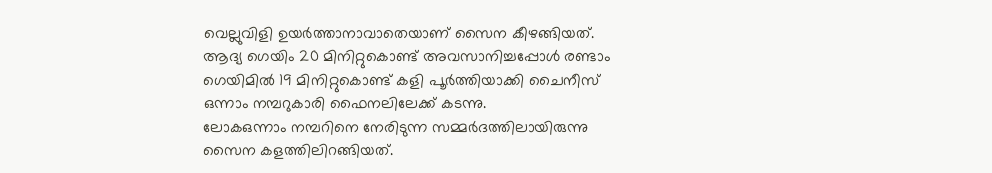വെല്ലുവിളി ഉയര്‍ത്താനാവാതെയാണ് സൈന കീഴങ്ങിയത്.
ആദ്യ ഗെയിം 20 മിനിറ്റുകൊണ്ട് അവസാനിച്ചപ്പോള്‍ രണ്ടാം ഗെയിമില്‍ 19 മിനിറ്റുകൊണ്ട് കളി പൂര്‍ത്തിയാക്കി ചൈനീസ് ഒന്നാം നമ്പറുകാരി ഫൈനലിലേക്ക് കടന്നു.
ലോകഒന്നാം നമ്പറിനെ നേരിടുന്ന സമ്മര്‍ദത്തിലായിരുന്നു സൈന കളത്തിലിറങ്ങിയത്.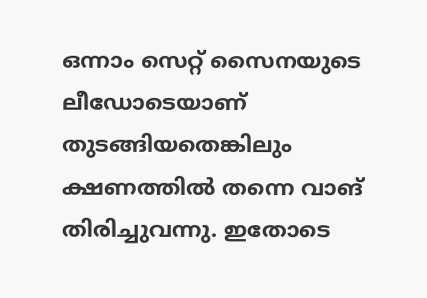ഒന്നാം സെറ്റ് സൈനയുടെ ലീഡോടെയാണ് തുടങ്ങിയതെങ്കിലും ക്ഷണത്തില്‍ തന്നെ വാങ് തിരിച്ചുവന്നു. ഇതോടെ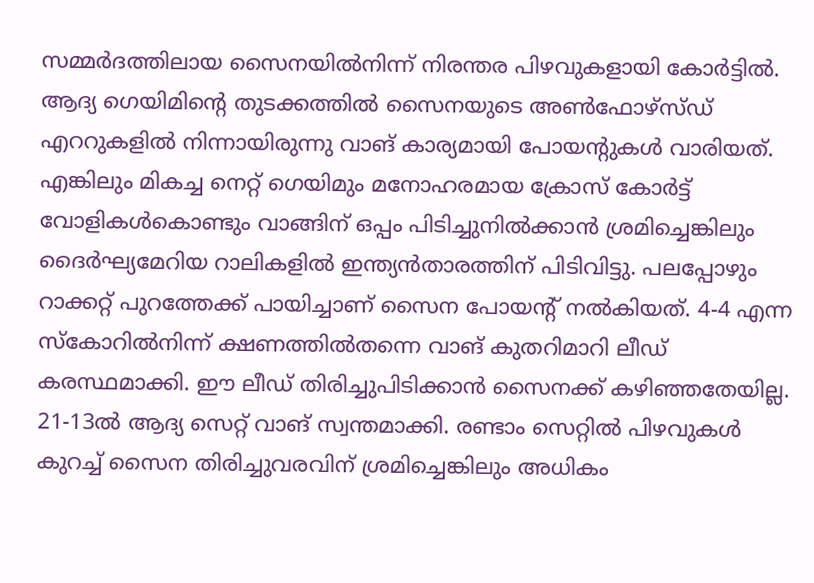സമ്മര്‍ദത്തിലായ സൈനയില്‍നിന്ന് നിരന്തര പിഴവുകളായി കോര്‍ട്ടില്‍. ആദ്യ ഗെയിമിന്റെ തുടക്കത്തില്‍ സൈനയുടെ അണ്‍ഫോഴ്സ്ഡ് എററുകളില്‍ നിന്നായിരുന്നു വാങ് കാര്യമായി പോയന്റുകള്‍ വാരിയത്. എങ്കിലും മികച്ച നെറ്റ് ഗെയിമും മനോഹരമായ ക്രോസ് കോര്‍ട്ട് വോളികള്‍കൊണ്ടും വാങ്ങിന് ഒപ്പം പിടിച്ചുനില്‍ക്കാന്‍ ശ്രമിച്ചെങ്കിലും ദൈര്‍ഘ്യമേറിയ റാലികളില്‍ ഇന്ത്യന്‍താരത്തിന് പിടിവിട്ടു. പലപ്പോഴും റാക്കറ്റ് പുറത്തേക്ക് പായിച്ചാണ് സൈന പോയന്റ് നല്‍കിയത്. 4-4 എന്ന സ്കോറില്‍നിന്ന് ക്ഷണത്തില്‍തന്നെ വാങ് കുതറിമാറി ലീഡ് കരസ്ഥമാക്കി. ഈ ലീഡ് തിരിച്ചുപിടിക്കാന്‍ സൈനക്ക് കഴിഞ്ഞതേയില്ല. 21-13ല്‍ ആദ്യ സെറ്റ് വാങ് സ്വന്തമാക്കി. രണ്ടാം സെറ്റില്‍ പിഴവുകള്‍ കുറച്ച് സൈന തിരിച്ചുവരവിന് ശ്രമിച്ചെങ്കിലും അധികം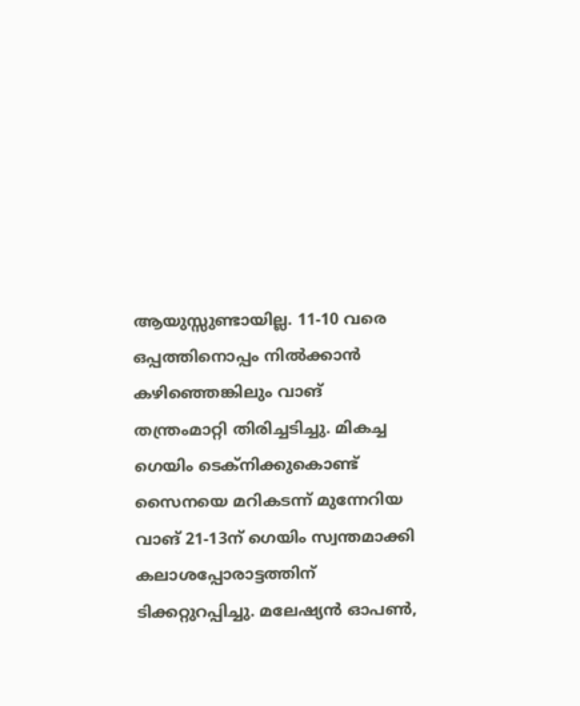ആയുസ്സുണ്ടായില്ല. 11-10 വരെ ഒപ്പത്തിനൊപ്പം നില്‍ക്കാന്‍ കഴിഞ്ഞെങ്കിലും വാങ് തന്ത്രംമാറ്റി തിരിച്ചടിച്ചു. മികച്ച ഗെയിം ടെക്നിക്കുകൊണ്ട് സൈനയെ മറികടന്ന് മുന്നേറിയ വാങ് 21-13ന് ഗെയിം സ്വന്തമാക്കി കലാശപ്പോരാട്ടത്തിന് ടിക്കറ്റുറപ്പിച്ചു. മലേഷ്യന്‍ ഓപണ്‍,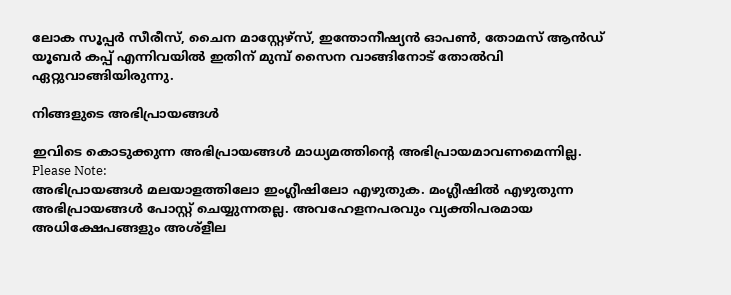ലോക സൂപ്പര്‍ സീരീസ്, ചൈന മാസ്റ്റേഴ്സ്, ഇന്തോനീഷ്യന്‍ ഓപണ്‍, തോമസ് ആന്‍ഡ് യൂബര്‍ കപ്പ് എന്നിവയില്‍ ഇതിന് മുമ്പ് സൈന വാങ്ങിനോട് തോല്‍വി ഏറ്റുവാങ്ങിയിരുന്നു.

നിങ്ങളുടെ അഭിപ്രായങ്ങള്‍

ഇവിടെ കൊടുക്കുന്ന അഭിപ്രായങ്ങള്‍ മാധ്യമത്തിന്റെ അഭിപ്രായമാവണമെന്നില്ല.
Please Note:
അഭിപ്രായങ്ങള്‍ മലയാളത്തിലോ ഇംഗ്ലീഷിലോ എഴുതുക. മംഗ്ലീഷില്‍ എഴുതുന്ന അഭിപ്രായങ്ങള്‍ പോസ്റ്റ് ചെയ്യുന്നതല്ല. അവഹേളനപരവും വ്യക്തിപരമായ അധിക്ഷേപങ്ങളും അശ്ളീല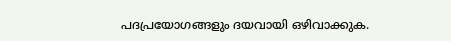പദപ്രയോഗങ്ങളും ദയവായി ഒഴിവാക്കുക.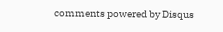comments powered by Disqus